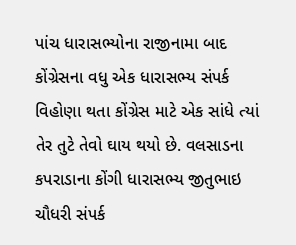પાંચ ધારાસભ્યોના રાજીનામા બાદ કોંગ્રેસના વધુ એક ધારાસભ્ય સંપર્ક વિહોણા થતા કોંગ્રેસ માટે એક સાંધે ત્યાં તેર તુટે તેવો ઘાય થયો છે. વલસાડના કપરાડાના કોંગી ધારાસભ્ય જીતુભાઇ ચૌધરી સંપર્ક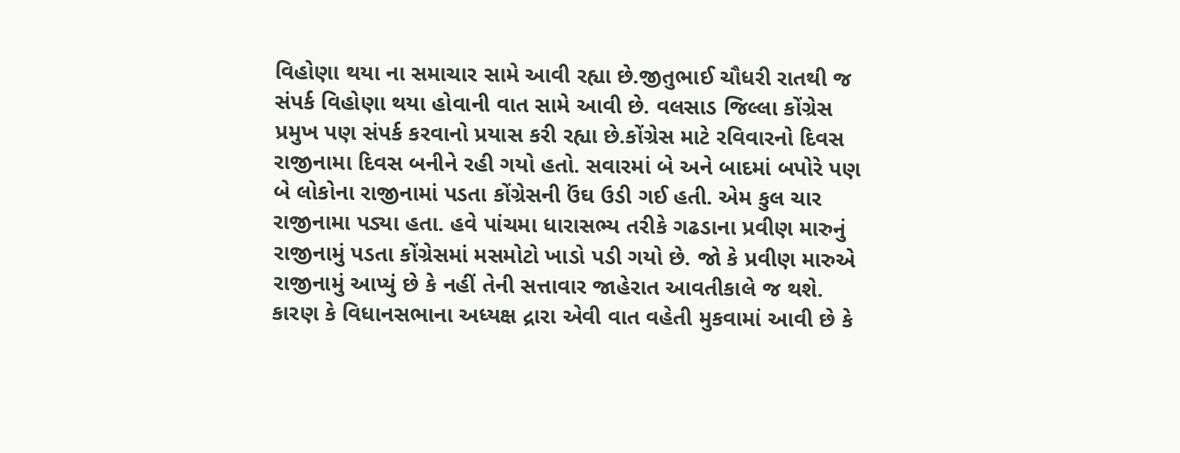વિહોણા થયા ના સમાચાર સામે આવી રહ્યા છે.જીતુભાઈ ચૌધરી રાતથી જ સંપર્ક વિહોણા થયા હોવાની વાત સામે આવી છે. વલસાડ જિલ્લા કોંગ્રેસ પ્રમુખ પણ સંપર્ક કરવાનો પ્રયાસ કરી રહ્યા છે.કોંગ્રેસ માટે રવિવારનો દિવસ રાજીનામા દિવસ બનીને રહી ગયો હતો. સવારમાં બે અને બાદમાં બપોરે પણ બે લોકોના રાજીનામાં પડતા કોંગ્રેસની ઉંઘ ઉડી ગઈ હતી. એમ કુલ ચાર રાજીનામા પડ્યા હતા. હવે પાંચમા ધારાસભ્ય તરીકે ગઢડાના પ્રવીણ મારુનું રાજીનામું પડતા કોંગ્રેસમાં મસમોટો ખાડો પડી ગયો છે. જો કે પ્રવીણ મારુએ રાજીનામું આપ્યું છે કે નહીં તેની સત્તાવાર જાહેરાત આવતીકાલે જ થશે. કારણ કે વિધાનસભાના અધ્યક્ષ દ્રારા એવી વાત વહેતી મુકવામાં આવી છે કે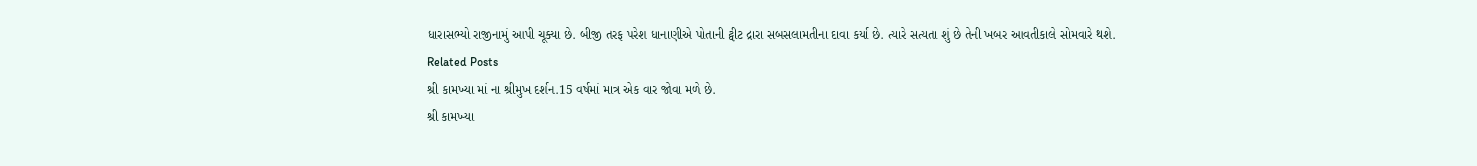ધારાસભ્યો રાજીનામું આપી ચૂક્યા છે. બીજી તરફ પરેશ ધાનાણીએ પોતાની ટ્વીટ દ્રારા સબસલામતીના દાવા કર્યા છે. ત્યારે સત્યતા શું છે તેની ખબર આવતીકાલે સોમવારે થશે.
Related Posts
શ્રી કામખ્યા માં ના શ્રીમુખ દર્શન.15 વર્ષમાં માત્ર એક વાર જોવા મળે છે.
શ્રી કામખ્યા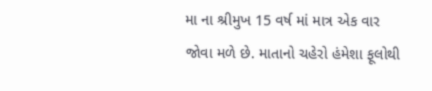મા ના શ્રીમુખ 15 વર્ષ માં માત્ર એક વાર જોવા મળે છે. માતાનો ચહેરો હંમેશા ફૂલોથી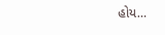હોય…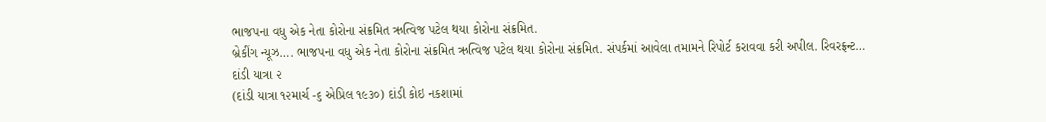ભાજપના વધુ એક નેતા કોરોના સંક્રમિત ઋત્વિજ પટેલ થયા કોરોના સંક્રમિત.
બ્રેકીંગ ન્યૂઝ…. ભાજપના વધુ એક નેતા કોરોના સંક્રમિત ઋત્વિજ પટેલ થયા કોરોના સંક્રમિત. સંપર્કમાં આવેલા તમામને રિપોર્ટ કરાવવા કરી અપીલ. રિવરફ્રન્ટ…
દાંડી યાત્રા ૨
(દાંડી યાત્રા ૧૨માર્ચ -૬ એપ્રિલ ૧૯૩૦) દાંડી કોઇ નકશામાં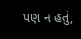પણ ન હતું,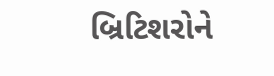બ્રિટિશરોને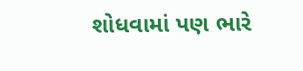શોધવામાં પણ ભારે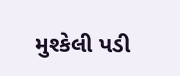મુશ્કેલી પડી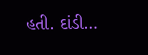હતી. દાંડી…